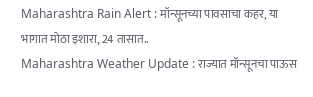Maharashtra Rain Alert : मॉन्सूनच्या पावसाचा कहर, या भागात मोठा इशारा, 24 तासात..
Maharashtra Weather Update : राज्यात मॉन्सूनचा पाऊस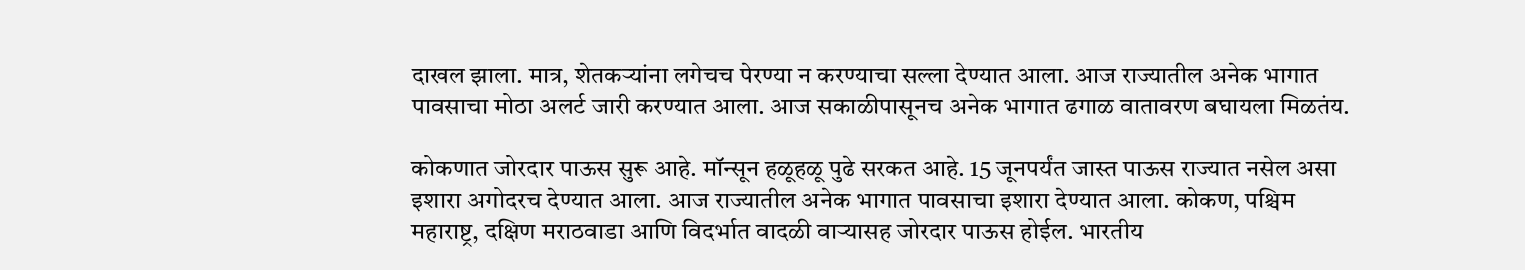दाखल झाला. मात्र, शेतकऱ्यांना लगेचच पेरण्या न करण्याचा सल्ला देण्यात आला. आज राज्यातील अनेक भागात पावसाचा मोठा अलर्ट जारी करण्यात आला. आज सकाळीपासूनच अनेक भागात ढगाळ वातावरण बघायला मिळतंय.

कोकणात जोरदार पाऊस सुरू आहे. मॉन्सून हळूहळू पुढे सरकत आहे. 15 जूनपर्यंत जास्त पाऊस राज्यात नसेल असा इशारा अगोदरच देण्यात आला. आज राज्यातील अनेक भागात पावसाचा इशारा देण्यात आला. कोकण, पश्चिम महाराष्ट्र, दक्षिण मराठवाडा आणि विदर्भात वादळी वाऱ्यासह जोरदार पाऊस होईल. भारतीय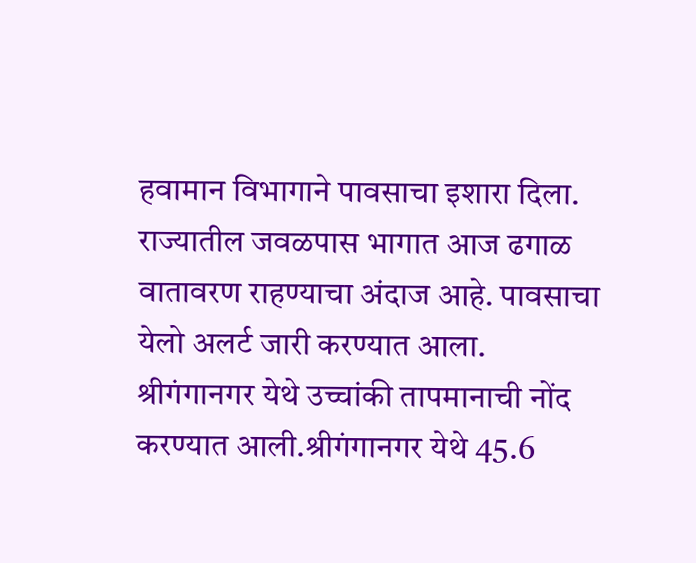हवामान विभागाने पावसाचा इशारा दिला. राज्यातील जवळपास भागात आज ढगाळ वातावरण राहण्याचा अंदाज आहे. पावसाचा येलो अलर्ट जारी करण्यात आला. श्रीगंगानगर येथे उच्चांकी तापमानाची नोंद करण्यात आली.श्रीगंगानगर येथे 45.6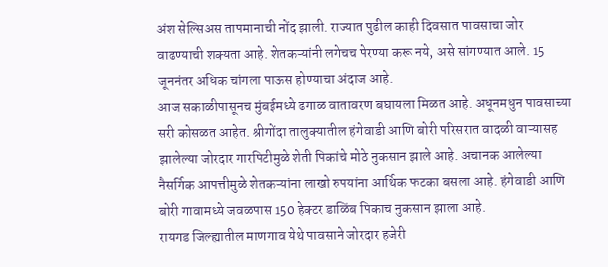अंश सेल्सिअस तापमानाची नोंद झाली. राज्यात पुढील काही दिवसात पावसाचा जोर वाढण्याची शक्यता आहे. शेतकऱ्यांनी लगेचच पेरण्या करू नये, असे सांगण्यात आले. 15 जूननंतर अधिक चांगला पाऊस होण्याचा अंदाज आहे.
आज सकाळीपासूनच मुंबईमध्ये ढगाळ वातावरण बघायला मिळत आहे. अधूनमधुन पावसाच्या सरी कोसळत आहेत. श्रीगोंदा तालुक्यातील हंगेवाडी आणि बोरी परिसरात वादळी वाऱ्यासह झालेल्या जोरदार गारपिटीमुळे शेती पिकांचे मोठे नुकसान झाले आहे. अचानक आलेल्या नैसर्गिक आपत्तीमुळे शेतकऱ्यांना लाखो रुपयांना आर्थिक फटका बसला आहे. हंगेवाडी आणि बोरी गावामध्ये जवळपास 150 हेक्टर डाळिंब पिकाच नुकसान झाला आहे.
रायगड जिल्ह्यातील माणगाव येथे पावसाने जोरदार हजेरी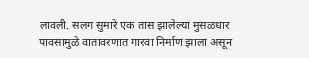लावली. सलग सुमारे एक तास झालेल्या मुसळधार पावसामुळे वातावरणात गारवा निर्माण झाला असून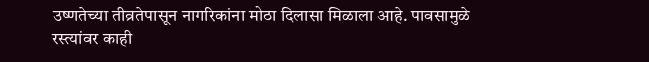उष्णतेच्या तीव्रतेपासून नागरिकांना मोठा दिलासा मिळाला आहे. पावसामुळे रस्त्यांवर काही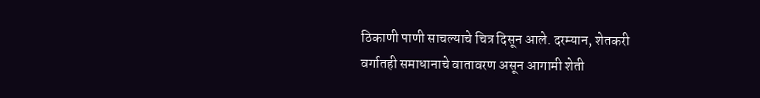ठिकाणी पाणी साचल्याचे चित्र दिसून आले. दरम्यान, शेतकरी वर्गातही समाधानाचे वातावरण असून आगामी शेती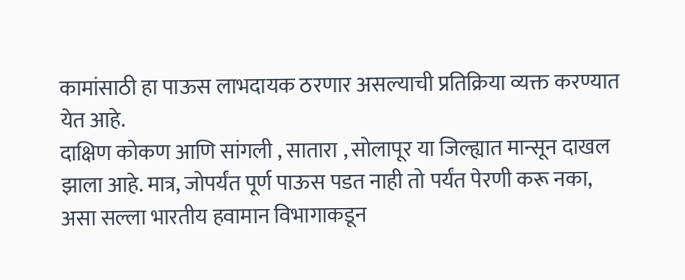कामांसाठी हा पाऊस लाभदायक ठरणार असल्याची प्रतिक्रिया व्यक्त करण्यात येत आहे.
दाक्षिण कोकण आणि सांगली , सातारा , सोलापूर या जिल्ह्यात मान्सून दाखल झाला आहे. मात्र, जोपर्यंत पूर्ण पाऊस पडत नाही तो पर्यंत पेरणी करू नका, असा सल्ला भारतीय हवामान विभागाकडून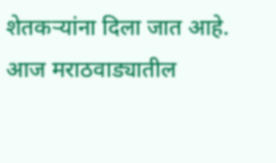शेतकऱ्यांना दिला जात आहे. आज मराठवाड्यातील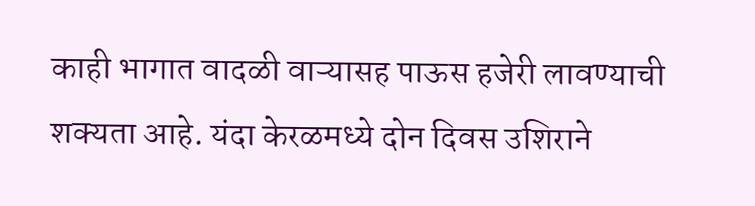काही भागात वादळी वाऱ्यासह पाऊस हजेरी लावण्याची शक्यता आहे. यंदा केरळमध्ये दोन दिवस उशिराने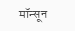मॉन्सून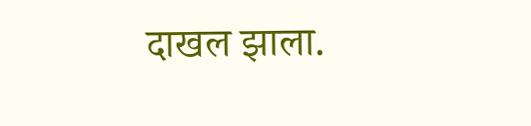दाखल झाला.